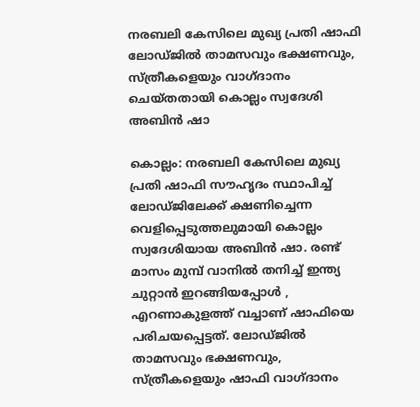നരബലി കേസിലെ മുഖ്യ പ്രതി ഷാഫി ലോഡ്ജിൽ താമസവും ഭക്ഷണവും, സ്ത്രീകളെയും വാഗ്ദാനം ചെയ്തതായി കൊല്ലം സ്വദേശി അബിൻ ഷാ

കൊല്ലം: നരബലി കേസിലെ മുഖ്യ പ്രതി ഷാഫി സൗഹൃദം സ്ഥാപിച്ച്‌ ലോഡ്ജിലേക്ക് ക്ഷണിച്ചെന്ന വെളിപ്പെടുത്തലുമായി കൊല്ലം സ്വദേശിയായ അബിൻ ഷാ. രണ്ട് മാസം മുമ്പ് വാനിൽ തനിച്ച്‌ ഇന്ത്യ ചുറ്റാൻ ഇറങ്ങിയപ്പോൾ , എറണാകുളത്ത് വച്ചാണ് ഷാഫിയെ പരിചയപ്പെട്ടത്. ലോഡ്ജിൽ താമസവും ഭക്ഷണവും, സ്ത്രീകളെയും ഷാഫി വാഗ്ദാനം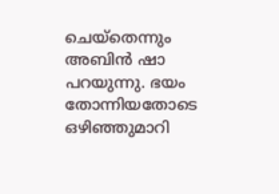ചെയ്തെന്നും അബിൻ ഷാ പറയുന്നു. ഭയം തോന്നിയതോടെ ഒഴിഞ്ഞുമാറി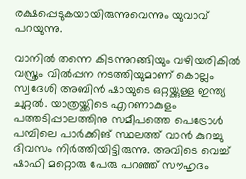രക്ഷപ്പെടുകയായിരുന്നുവെന്നും യുവാവ് പറയുന്നു.

വാനിൽ തന്നെ കിടന്നുറങ്ങിയും വഴിയരികിൽ വസ്ത്രം വിൽപ്പന നടത്തിയുമാണ് കൊല്ലം സ്വദേശി അബിൻ ഷായുടെ ഒറ്റയ്ക്കുള്ള ഇന്ത്യ ചുറ്റൽ. യാത്രയ്ക്കിടെ എറണാകുളം പത്തടിപ്പാലത്തിനു സമീപത്തെ പെട്രോൾ പമ്പിലെ പാർക്കിങ് സ്ഥലത്ത് വാൻ കുറച്ചു ദിവസം നിർത്തിയിട്ടിരുന്നു. അവിടെ വെച്ച്‌ ഷാഫി മറ്റൊരു പേരു പറഞ്ഞ് സൗഹൃദം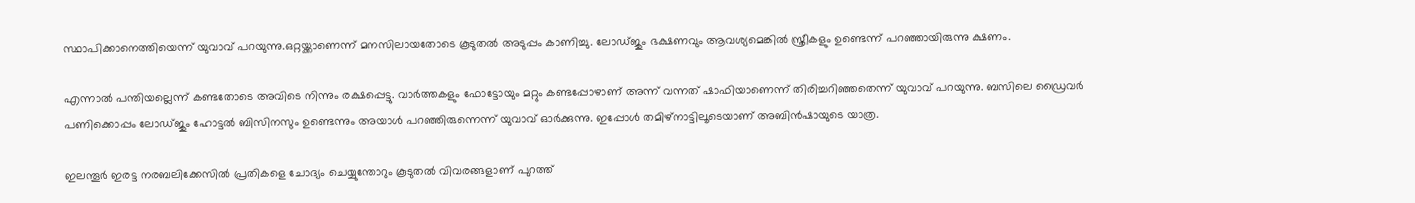സ്ഥാപിക്കാനെത്തിയെന്ന് യുവാവ് പറയുന്നു.ഒറ്റയ്ക്കാണെന്ന് മനസിലായതോടെ കൂടുതൽ അടുപ്പം കാണിച്ചു. ലോഡ്ജും ഭക്ഷണവും ആവശ്യമെങ്കിൽ സ്ത്രീകളും ഉണ്ടെന്ന് പറഞ്ഞായിരുന്നു ക്ഷണം.

എന്നാൽ പന്തിയല്ലെന്ന് കണ്ടതോടെ അവിടെ നിന്നും രക്ഷപ്പെട്ടു. വാർത്തകളും ഫോട്ടോയും മറ്റും കണ്ടപ്പോഴാണ് അന്ന് വന്നത് ഷാഫിയാണെന്ന് തിരിച്ചറിഞ്ഞതെന്ന് യുവാവ് പറയുന്നു. ബസിലെ ഡ്രൈവർ പണിക്കൊപ്പം ലോഡ്ജും ഹോട്ടൽ ബിസിനസും ഉണ്ടെന്നും അയാൾ പറഞ്ഞിരുന്നെന്ന് യുവാവ് ഓർക്കുന്നു. ഇപ്പോൾ തമിഴ്നാട്ടിലൂടെയാണ് അബിൻഷായുടെ യാത്ര.

ഇലന്തൂർ ഇരട്ട നരബലിക്കേസിൽ പ്രതികളെ ചോദ്യം ചെയ്യുന്തോറും കൂടുതൽ വിവരങ്ങളാണ് പുറത്ത്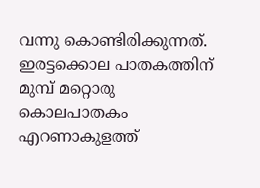വന്നു കൊണ്ടിരിക്കുന്നത്. ഇരട്ടക്കൊല പാതകത്തിന് മുമ്പ് മറ്റൊരു കൊലപാതകം എറണാകുളത്ത്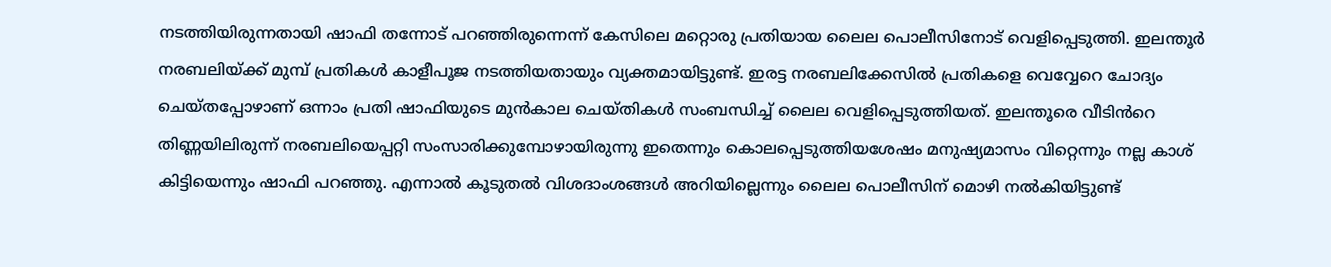നടത്തിയിരുന്നതായി ഷാഫി തന്നോട് പറഞ്ഞിരുന്നെന്ന് കേസിലെ മറ്റൊരു പ്രതിയായ ലൈല പൊലീസിനോട് വെളിപ്പെടുത്തി. ഇലന്തൂർ നരബലിയ്ക്ക് മുമ്പ് പ്രതികൾ കാളീപൂജ നടത്തിയതായും വ്യക്തമായിട്ടുണ്ട്. ഇരട്ട നരബലിക്കേസിൽ പ്രതികളെ വെവ്വേറെ ചോദ്യം ചെയ്തപ്പോഴാണ് ഒന്നാം പ്രതി ഷാഫിയുടെ മുൻകാല ചെയ്തികൾ സംബന്ധിച്ച്‌ ലൈല വെളിപ്പെടുത്തിയത്. ഇലന്തൂരെ വീടിൻറെ തിണ്ണയിലിരുന്ന് നരബലിയെപ്പറ്റി സംസാരിക്കുമ്പോഴായിരുന്നു ഇതെന്നും കൊലപ്പെടുത്തിയശേഷം മനുഷ്യമാസം വിറ്റെന്നും നല്ല കാശ് കിട്ടിയെന്നും ഷാഫി പറഞ്ഞു. എന്നാൽ കൂടുതൽ വിശദാംശങ്ങൾ അറിയില്ലെന്നും ലൈല പൊലീസിന് മൊഴി നൽകിയിട്ടുണ്ട്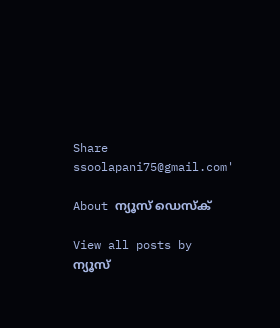Share
ssoolapani75@gmail.com'

About ന്യൂസ് ഡെസ്ക്

View all posts by ന്യൂസ്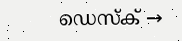ഡെസ്ക് →